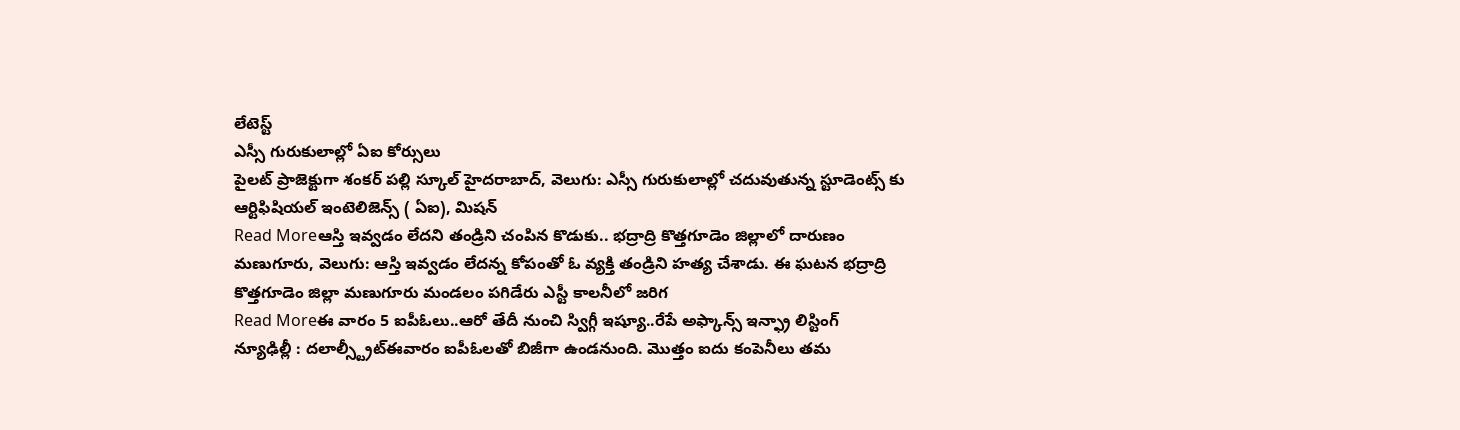లేటెస్ట్
ఎస్సీ గురుకులాల్లో ఏఐ కోర్సులు
పైలట్ ప్రాజెక్టుగా శంకర్ పల్లి స్కూల్ హైదరాబాద్, వెలుగు: ఎస్సీ గురుకులాల్లో చదువుతున్న స్టూడెంట్స్ కు ఆర్టిఫిషియల్ ఇంటెలిజెన్స్ ( ఏఐ), మిషన్
Read Moreఆస్తి ఇవ్వడం లేదని తండ్రిని చంపిన కొడుకు.. భద్రాద్రి కొత్తగూడెం జిల్లాలో దారుణం
మణుగూరు, వెలుగు: ఆస్తి ఇవ్వడం లేదన్న కోపంతో ఓ వ్యక్తి తండ్రిని హత్య చేశాడు. ఈ ఘటన భద్రాద్రి కొత్తగూడెం జిల్లా మణుగూరు మండలం పగిడేరు ఎస్టీ కాలనీలో జరిగ
Read Moreఈ వారం 5 ఐపీఓలు..ఆరో తేదీ నుంచి స్విగ్గీ ఇష్యూ..రేపే అఫ్కాన్స్ ఇన్ఫ్రా లిస్టింగ్
న్యూఢిల్లీ : దలాల్స్ట్రీట్ఈవారం ఐపీఓలతో బిజీగా ఉండనుంది. మొత్తం ఐదు కంపెనీలు తమ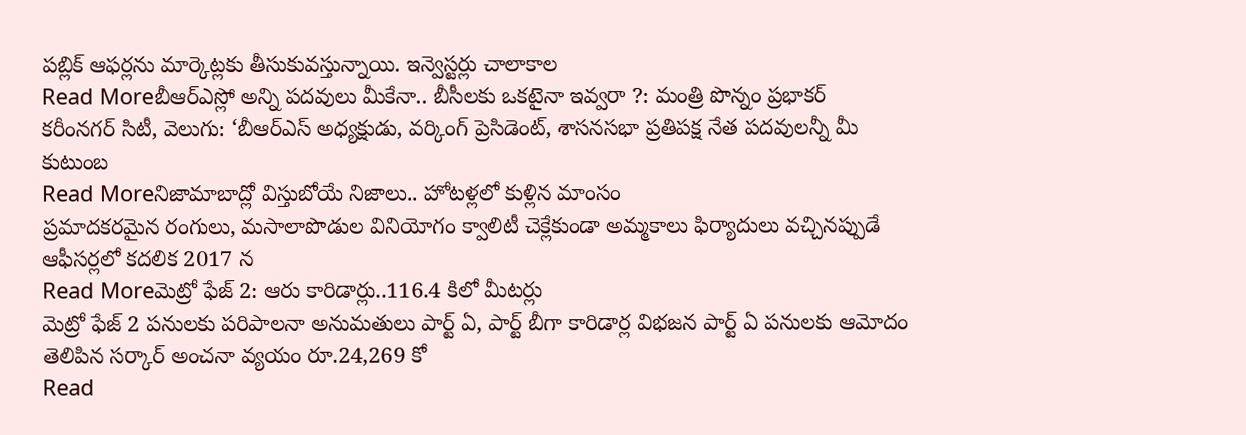పబ్లిక్ ఆఫర్లను మార్కెట్లకు తీసుకువస్తున్నాయి. ఇన్వెస్టర్లు చాలాకాల
Read Moreబీఆర్ఎస్లో అన్ని పదవులు మీకేనా.. బీసీలకు ఒకటైనా ఇవ్వరా ?: మంత్రి పొన్నం ప్రభాకర్
కరీంనగర్ సిటీ, వెలుగు: ‘బీఆర్ఎస్ అధ్యక్షుడు, వర్కింగ్ ప్రెసిడెంట్, శాసనసభా ప్రతిపక్ష నేత పదవులన్నీ మీ కుటుంబ
Read Moreనిజామాబాద్లో విస్తుబోయే నిజాలు.. హోటళ్లలో కుళ్లిన మాంసం
ప్రమాదకరమైన రంగులు, మసాలాపొడుల వినియోగం క్వాలిటీ చెక్లేకుండా అమ్మకాలు ఫిర్యాదులు వచ్చినప్పుడే ఆఫీసర్లలో కదలిక 2017 న
Read Moreమెట్రో ఫేజ్ 2: ఆరు కారిడార్లు..116.4 కిలో మీటర్లు
మెట్రో ఫేజ్ 2 పనులకు పరిపాలనా అనుమతులు పార్ట్ ఏ, పార్ట్ బీగా కారిడార్ల విభజన పార్ట్ ఏ పనులకు ఆమోదం తెలిపిన సర్కార్ అంచనా వ్యయం రూ.24,269 కో
Read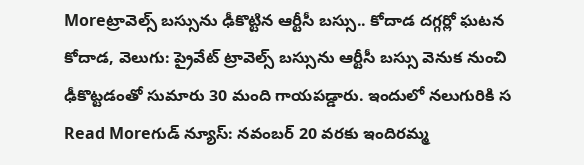Moreట్రావెల్స్ బస్సును ఢీకొట్టిన ఆర్టీసీ బస్సు.. కోదాడ దగ్గర్లో ఘటన
కోదాడ, వెలుగు: ప్రైవేట్ ట్రావెల్స్ బస్సును ఆర్టీసీ బస్సు వెనుక నుంచి ఢీకొట్టడంతో సుమారు 30 మంది గాయపడ్డారు. ఇందులో నలుగురికి స
Read Moreగుడ్ న్యూస్: నవంబర్ 20 వరకు ఇందిరమ్మ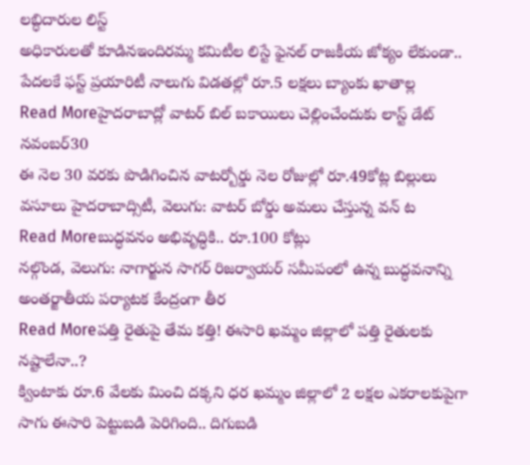లబ్ధిదారుల లిస్ట్
అధికారులతో కూడినఇందిరమ్మ కమిటీల లిస్టే ఫైనల్ రాజకీయ జోక్యం లేకుండా.. పేదలకే ఫస్ట్ ప్రయారిటీ నాలుగు విడతల్లో రూ.5 లక్షలు బ్యాంకు ఖాతాల్ల
Read Moreహైదరాబాద్లో వాటర్ బిల్ బకాయిలు చెల్లించేందుకు లాస్ట్ డేట్ నవంబర్30
ఈ నెల 30 వరకు పొడిగించిన వాటర్బోర్డు నెల రోజుల్లో రూ.49కోట్ల బిల్లులు వసూలు హైదరాబాద్సిటీ, వెలుగు: వాటర్ బోర్డు అమలు చేస్తున్న వన్ ట
Read Moreబుద్ధవనం అభివృద్ధికి.. రూ.100 కోట్లు
నల్గొండ, వెలుగు: నాగార్జున సాగర్ రిజర్వాయర్ సమీపంలో ఉన్న బుద్ధవనాన్ని అంతర్జాతీయ పర్యాటక కేంద్రంగా తీర
Read Moreపత్తి రైతుపై తేమ కత్తి! ఈసారి ఖమ్మం జిల్లాలో పత్తి రైతులకు నష్టాలేనా..?
క్వింటాకు రూ.6 వేలకు మించి దక్కని ధర ఖమ్మం జిల్లాలో 2 లక్షల ఎకరాలకుపైగా సాగు ఈసారి పెట్టుబడి పెరిగింది.. దిగుబడి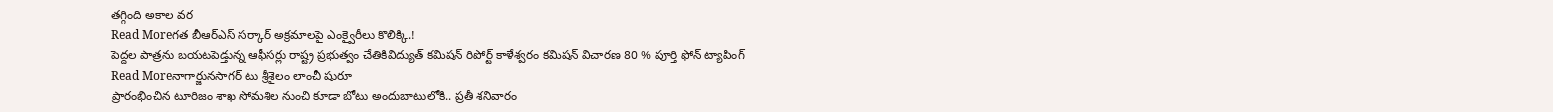తగ్గింది అకాల వర
Read Moreగత బీఆర్ఎస్ సర్కార్ అక్రమాలపై ఎంక్వైరీలు కొలిక్కి.!
పెద్దల పాత్రను బయటపెడ్తున్న ఆఫీసర్లు రాష్ట్ర ప్రభుత్వం చేతికివిద్యుత్ కమిషన్ రిపోర్ట్ కాళేశ్వరం కమిషన్ విచారణ 80 % పూర్తి ఫోన్ ట్యాపింగ్
Read Moreనాగార్జునసాగర్ టు శ్రీశైలం లాంచీ షురూ
ప్రారంభించిన టూరిజం శాఖ సోమశిల నుంచి కూడా బోటు అందుబాటులోకి.. ప్రతీ శనివారం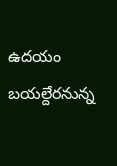ఉదయం బయల్దేరనున్న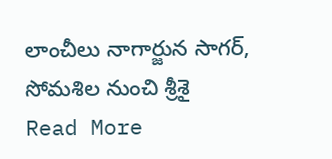లాంచీలు నాగార్జున సాగర్, సోమశిల నుంచి శ్రీశై
Read More